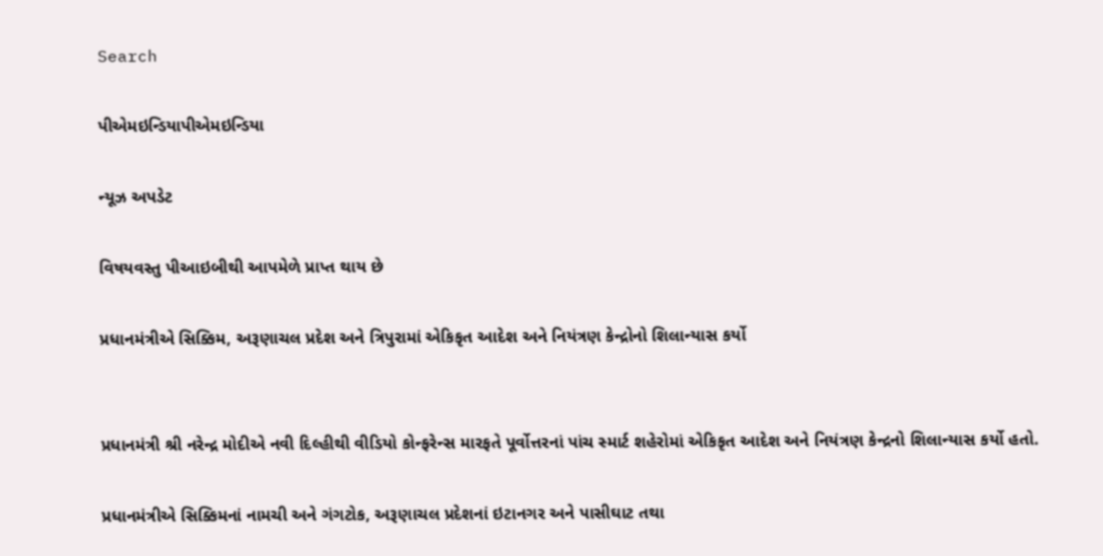Search

પીએમઇન્ડિયાપીએમઇન્ડિયા

ન્યૂઝ અપડેટ

વિષયવસ્તુ પીઆઇબીથી આપમેળે પ્રાપ્ત થાય છે

પ્રધાનમંત્રીએ સિક્કિમ, અરૂણાચલ પ્રદેશ અને ત્રિપુરામાં એકિકૃત આદેશ અને નિયંત્રણ કેન્દ્રોનો શિલાન્યાસ કર્યો


પ્રધાનમંત્રી શ્રી નરેન્દ્ર મોદીએ નવી દિલ્હીથી વીડિયો કોન્ફરેન્સ મારફતે પૂર્વોત્તરનાં પાંચ સ્માર્ટ શહેરોમાં એકિકૃત આદેશ અને નિયંત્રણ કેન્દ્રનો શિલાન્યાસ કર્યો હતો.

પ્રધાનમંત્રીએ સિક્કિમનાં નામચી અને ગંગટોક, અરૂણાચલ પ્રદેશનાં ઇટાનગર અને પાસીઘાટ તથા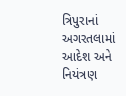ત્રિપુરાનાં અગરતલામાં આદેશ અને નિયંત્રણ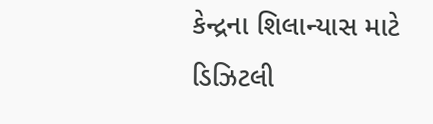કેન્દ્રના શિલાન્યાસ માટે ડિઝિટલી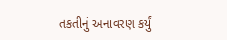તકતીનું અનાવરણ કર્યું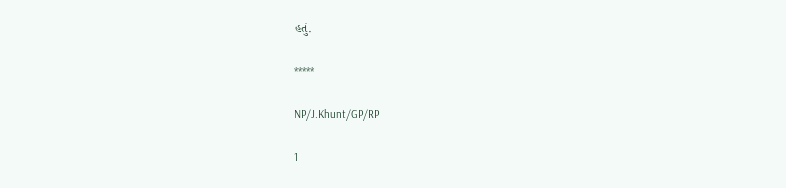હતું.

*****

NP/J.Khunt/GP/RP

1